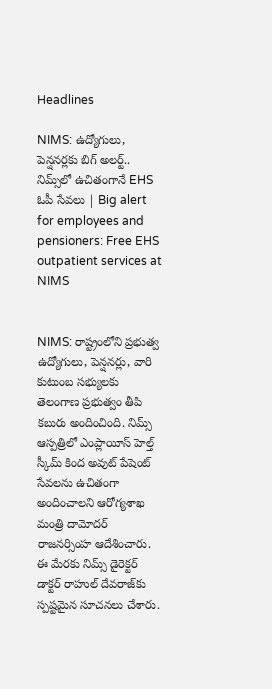Headlines

NIMS: ఉద్యోగులు, పెన్షనర్లకు బిగ్ అలర్ట్.. నిమ్స్‌లో ఉచితంగానే EHS ఓపీ సేవలు | Big alert for employees and pensioners: Free EHS outpatient services at NIMS


NIMS: రాష్ట్రంలోని ప్రభుత్వ ఉద్యోగులు, పెన్షనర్లు, వారి కుటుంబ సభ్యులకు తెలంగాణ ప్రభుత్వం తీపి కబురు అందించింది. నిమ్స్ ఆస్పత్రిలో ఎంప్లాయీస్ హెల్త్ స్కీమ్ కింద అవుట్ పేషెంట్ సేవలను ఉచితంగా అందించాలని ఆరోగ్యశాఖ మంత్రి దామోదర్ రాజనర్సింహ ఆదేశించారు. ఈ మేరకు నిమ్స్ డైరెక్టర్ డాక్టర్ రాహుల్ దేవరాజ్‌కు స్పష్టమైన సూచనలు చేశారు.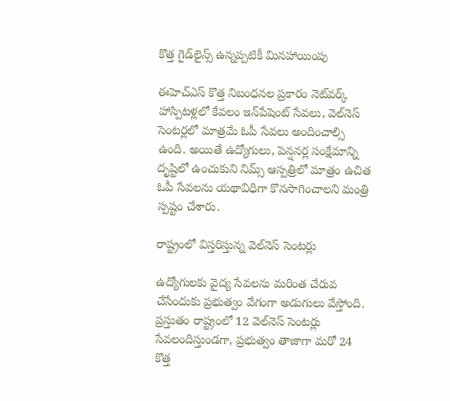కొత్త గైడ్‌లైన్స్ ఉన్నప్పటికీ మినహాయింపు

ఈహెచ్‌ఎస్ కొత్త నిబంధనల ప్రకారం నెట్‌వర్క్ హాస్పిటళ్లలో కేవలం ఇన్‌పేషెంట్ సేవలు, వెల్‌నెస్ సెంటర్లలో మాత్రమే ఓపీ సేవలు అందించాల్సి ఉంది. అయితే ఉద్యోగులు, పెన్షనర్ల సంక్షేమాన్ని దృష్టిలో ఉంచుకుని నిమ్స్ ఆస్పత్రిలో మాత్రం ఉచిత ఓపీ సేవలను యథావిధిగా కొనసాగించాలని మంత్రి స్పష్టం చేశారు.

రాష్ట్రంలో విస్తరిస్తున్న వెల్‌నెస్ సెంటర్లు

ఉద్యోగులకు వైద్య సేవలను మరింత చేరువ చేసేందుకు ప్రభుత్వం వేగంగా అడుగులు వేస్తోంది. ప్రస్తుతం రాష్ట్రంలో 12 వెల్‌నెస్ సెంటర్లు సేవలందిస్తుండగా, ప్రభుత్వం తాజాగా మరో 24 కొత్త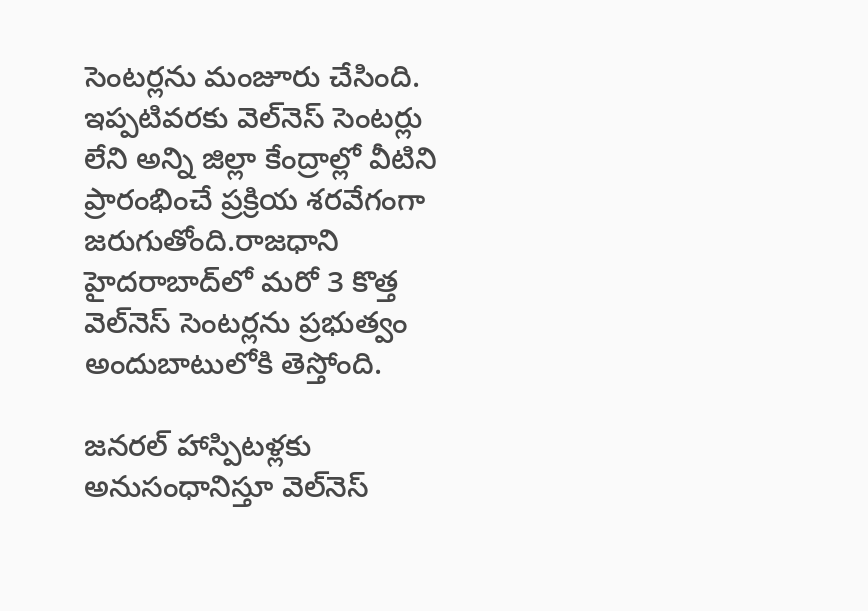సెంటర్లను మంజూరు చేసింది.
ఇప్పటివరకు వెల్‌నెస్ సెంటర్లు లేని అన్ని జిల్లా కేంద్రాల్లో వీటిని ప్రారంభించే ప్రక్రియ శరవేగంగా జరుగుతోంది.రాజధాని హైదరాబాద్‌లో మరో 3 కొత్త వెల్‌నెస్ సెంటర్లను ప్రభుత్వం అందుబాటులోకి తెస్తోంది.

జనరల్ హాస్పిటళ్లకు అనుసంధానిస్తూ వెల్‌నెస్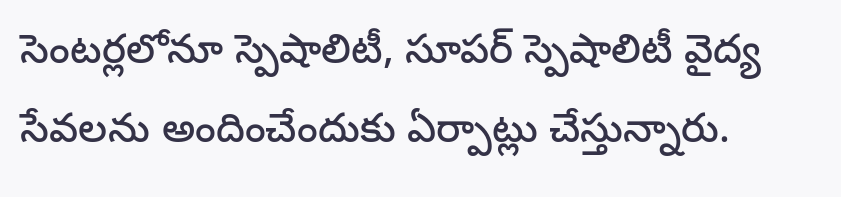సెంటర్లలోనూ స్పెషాలిటీ, సూపర్ స్పెషాలిటీ వైద్య సేవలను అందించేందుకు ఏర్పాట్లు చేస్తున్నారు.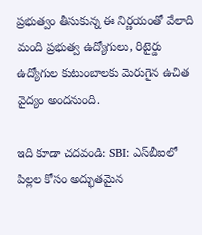ప్రభుత్వం తీసుకున్న ఈ నిర్ణయంతో వేలాది మంది ప్రభుత్వ ఉద్యోగులు, రిటైర్డు ఉద్యోగుల కుటుంబాలకు మెరుగైన ఉచిత వైద్యం అందనుంది.

ఇది కూడా చదవండి: SBI: ఎస్‌బీఐలో పిల్లల కోసం అద్భుతమైన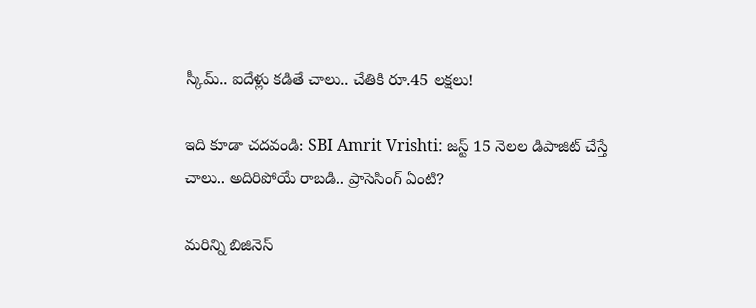స్కీమ్‌.. ఐదేళ్లు కడితే చాలు.. చేతికి రూ.45 లక్షలు!

ఇది కూడా చదవండి: SBI Amrit Vrishti: జస్ట్ 15 నెలల డిపాజిట్‌ చేస్తే చాలు.. అదిరిపోయే రాబడి.. ప్రాసెసింగ్‌ ఏంటి?

మరిన్ని బిజినెస్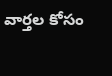వార్తల కోసం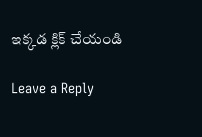ఇక్కడ క్లిక్ చేయండి

Leave a Reply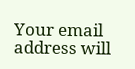Your email address will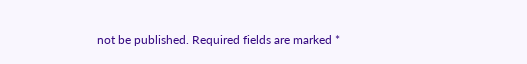not be published. Required fields are marked *